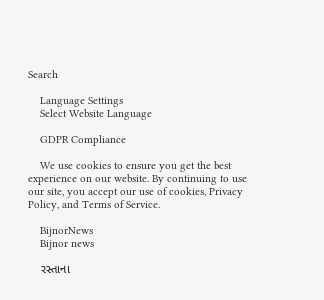Search

    Language Settings
    Select Website Language

    GDPR Compliance

    We use cookies to ensure you get the best experience on our website. By continuing to use our site, you accept our use of cookies, Privacy Policy, and Terms of Service.

    BijnorNews
    Bijnor news

    રસ્તાના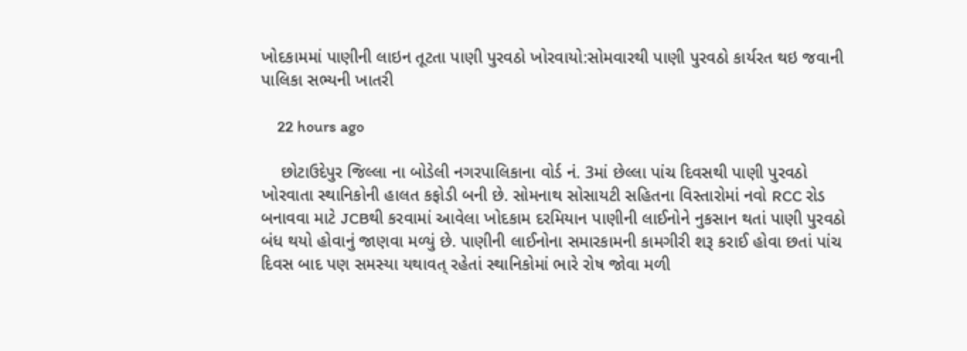ખોદકામમાં પાણીની લાઇન તૂટતા પાણી પુરવઠો ખોરવાયો:સોમવારથી પાણી પુરવઠો કાર્યરત થઇ જવાની પાલિકા સભ્યની ખાતરી

    22 hours ago

    છોટાઉદેપુર જિલ્લા ના બોડેલી નગરપાલિકાના વોર્ડ નં. 3માં છેલ્લા પાંચ દિવસથી પાણી પુરવઠો ખોરવાતા સ્થાનિકોની હાલત કફોડી બની છે. સોમનાથ સોસાયટી સહિતના વિસ્તારોમાં નવો RCC રોડ બનાવવા માટે JCBથી કરવામાં આવેલા ખોદકામ દરમિયાન પાણીની લાઈનોને નુકસાન થતાં પાણી પુરવઠો બંધ થયો હોવાનું જાણવા મળ્યું છે. પાણીની લાઈનોના સમારકામની કામગીરી શરૂ કરાઈ હોવા છતાં પાંચ દિવસ બાદ પણ સમસ્યા યથાવત્ રહેતાં સ્થાનિકોમાં ભારે રોષ જોવા મળી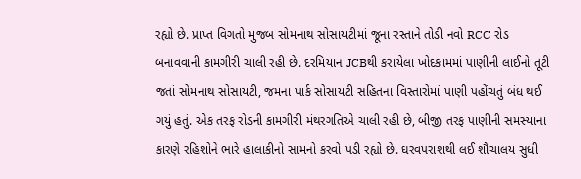રહ્યો છે. પ્રાપ્ત વિગતો મુજબ સોમનાથ સોસાયટીમાં જૂના રસ્તાને તોડી નવો RCC રોડ બનાવવાની કામગીરી ચાલી રહી છે. દરમિયાન JCBથી કરાયેલા ખોદકામમાં પાણીની લાઈનો તૂટી જતાં સોમનાથ સોસાયટી, જમના પાર્ક સોસાયટી સહિતના વિસ્તારોમાં પાણી પહોંચતું બંધ થઈ ગયું હતું. એક તરફ રોડની કામગીરી મંથરગતિએ ચાલી રહી છે, બીજી તરફ પાણીની સમસ્યાના કારણે રહિશોને ભારે હાલાકીનો સામનો કરવો પડી રહ્યો છે. ઘરવપરાશથી લઈ શૌચાલય સુધી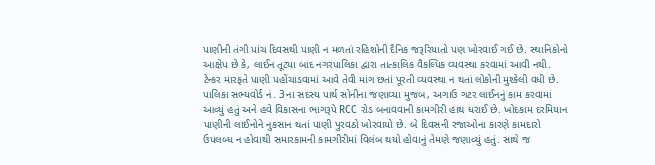પાણીની તંગી પાંચ દિવસથી પાણી ન મળતાં રહિશોની દૈનિક જરૂરિયાતો પણ ખોરવાઈ ગઈ છે. સ્થાનિકોનો આક્ષેપ છે કે, લાઈન તૂટ્યા બાદ નગરપાલિકા દ્વારા તાત્કાલિક વૈકલ્પિક વ્યવસ્થા કરવામાં આવી નથી. ટેન્કર મારફતે પાણી પહોંચાડવામાં આવે તેવી માંગ છતાં પૂરતી વ્યવસ્થા ન થતાં લોકોની મુશ્કેલી વધી છે. પાલિકા સભ્યવોર્ડ નં. 3ના સદસ્ય પાર્થ સોનીના જણાવ્યા મુજબ, અગાઉ ગટર લાઈનનું કામ કરવામાં આવ્યું હતું અને હવે વિકાસના ભાગરૂપે RCC રોડ બનાવવાની કામગીરી હાથ ધરાઈ છે. ખોદકામ દરમિયાન પાણીની લાઈનોને નુકસાન થતાં પાણી પુરવઠો ખોરવાયો છે. બે દિવસની રજાઓના કારણે કામદારો ઉપલબ્ધ ન હોવાથી સમારકામની કામગીરીમાં વિલંબ થયો હોવાનું તેમણે જણાવ્યું હતું. સાથે જ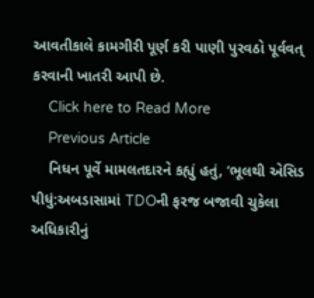આવતીકાલે કામગીરી પૂર્ણ કરી પાણી પુરવઠો પૂર્વવત્ કરવાની ખાતરી આપી છે.
    Click here to Read More
    Previous Article
    નિધન પૂર્વે મામલતદારને કહ્યું હતું, ‘ભૂલથી એસિડ પીધું:અબડાસામાં TDOની ફરજ બજાવી ચુકેલા અધિકારીનું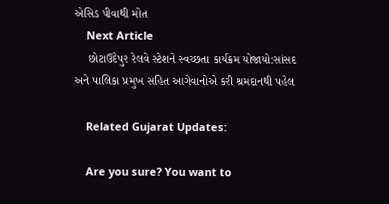એસિડ પીવાથી મોત
    Next Article
    છોટાઉદેપુર રેલવે સ્ટેશને સ્વચ્છતા કાર્યક્રમ યોજાયો:સાંસદ અને પાલિકા પ્રમુખ સહિત આગેવાનોએ કરી શ્રમદાનથી પહેલ

    Related Gujarat Updates:

    Are you sure? You want to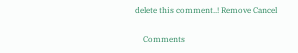delete this comment..! Remove Cancel

    Comments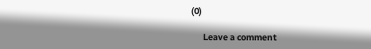(0)

      Leave a comment